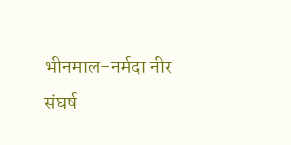भीनमाल-नर्मदा नीर संघर्ष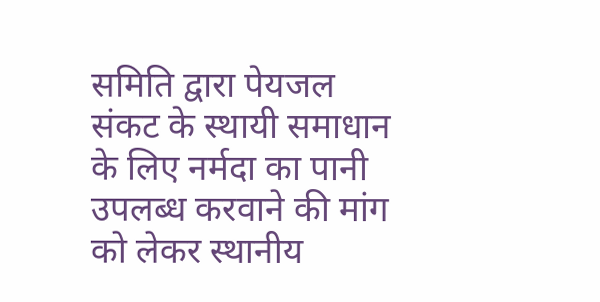समिति द्वारा पेयजल संकट के स्थायी समाधान के लिए नर्मदा का पानी उपलब्ध करवाने की मांग को लेकर स्थानीय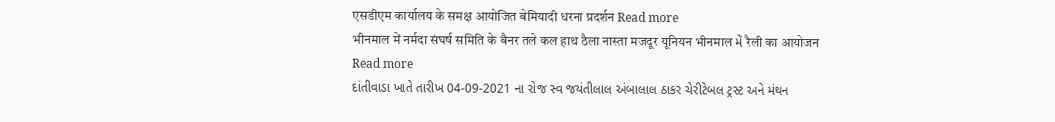एसडीएम कार्यालय के समक्ष आयोजित बेमियादी धरना प्रदर्शन Read more
भीनमाल में नर्मदा संघर्ष समिति के बैनर तले कल हाथ ठैला नास्ता मजदूर यूनियन भीनमाल મેં रैली का आयोजन Read more
દાંતીવાડા ખાતે તારીખ 04-09-2021 ના રોજ સ્વ જયંતીલાલ અંબાલાલ ઠાકર ચેરીટેબલ ટ્રસ્ટ અને મંથન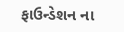ફાઉન્ડેશન ના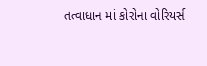તત્વાધાન માં કોરોના વોરિયર્સ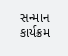સન્માન કાર્યક્રમ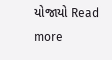યોજાયો Read more